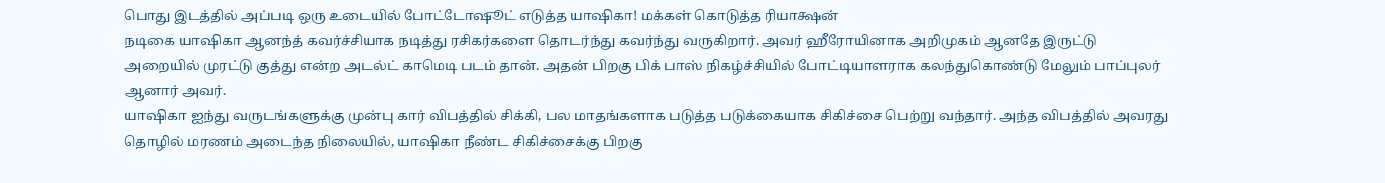பொது இடத்தில் அப்படி ஒரு உடையில் போட்டோஷூட் எடுத்த யாஷிகா! மக்கள் கொடுத்த ரியாக்ஷன்
நடிகை யாஷிகா ஆனந்த் கவர்ச்சியாக நடித்து ரசிகர்களை தொடர்ந்து கவர்ந்து வருகிறார். அவர் ஹீரோயினாக அறிமுகம் ஆனதே இருட்டு அறையில் முரட்டு குத்து என்ற அடல்ட் காமெடி படம் தான். அதன் பிறகு பிக் பாஸ் நிகழ்ச்சியில் போட்டியாளராக கலந்துகொண்டு மேலும் பாப்புலர் ஆனார் அவர்.
யாஷிகா ஐந்து வருடங்களுக்கு முன்பு கார் விபத்தில் சிக்கி, பல மாதங்களாக படுத்த படுக்கையாக சிகிச்சை பெற்று வந்தார். அந்த விபத்தில் அவரது தொழில் மரணம் அடைந்த நிலையில், யாஷிகா நீண்ட சிகிச்சைக்கு பிறகு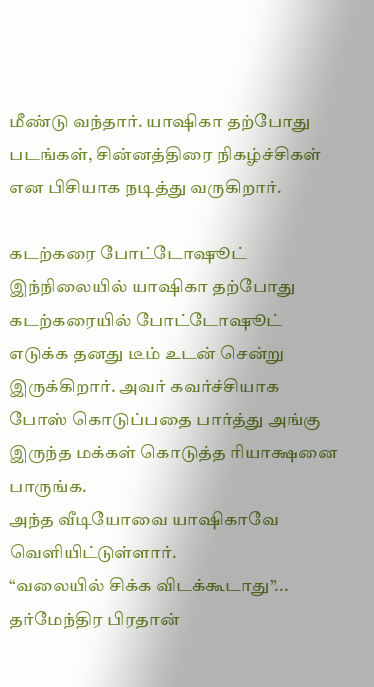மீண்டு வந்தார். யாஷிகா தற்போது படங்கள், சின்னத்திரை நிகழ்ச்சிகள் என பிசியாக நடித்து வருகிறார்.

கடற்கரை போட்டோஷூட்
இந்நிலையில் யாஷிகா தற்போது கடற்கரையில் போட்டோஷூட் எடுக்க தனது டீம் உடன் சென்று இருக்கிறார். அவர் கவர்ச்சியாக போஸ் கொடுப்பதை பார்த்து அங்கு இருந்த மக்கள் கொடுத்த ரியாக்ஷனை பாருங்க.
அந்த வீடியோவை யாஷிகாவே வெளியிட்டுள்ளார்.
“வலையில் சிக்க விடக்கூடாது”... தர்மேந்திர பிரதான்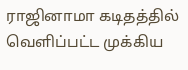ராஜினாமா கடிதத்தில் வெளிப்பட்ட முக்கிய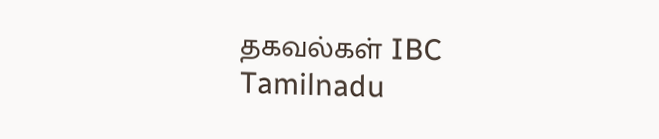தகவல்கள் IBC Tamilnadu